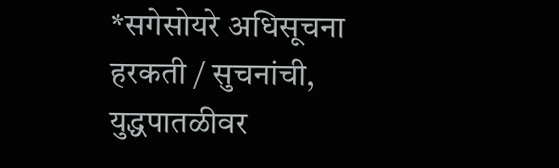*सगेसोयरे अधिसूचना हरकती / सुचनांची, युद्धपातळीवर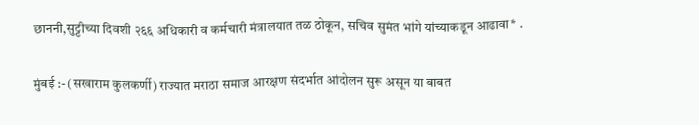छाननी,सुट्टीच्या दिवशी २६६ अधिकारी व कर्मचारी मंत्रालयात तळ ठोकून, सचिव सुमंत भांगे यांच्याकडून आढावा* .

मुंबई :- (सखाराम कुलकर्णी) राज्यात मराठा समाज आरक्षण संदर्भात आंदोलन सुरू असून या बाबत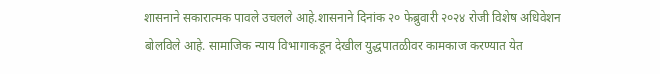शासनाने सकारात्मक पावले उचलले आहे.शासनाने दिनांक २० फेब्रुवारी २०२४ रोजी विशेष अधिवेशन बोलविले आहे. सामाजिक न्याय विभागाकडून देखील युद्धपातळीवर कामकाज करण्यात येत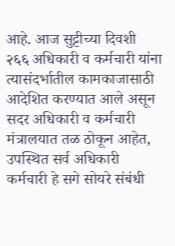आहे. आज सुट्टीच्या दिवशी २६६ अधिकारी व कर्मचारी यांना त्यासंदर्भातील कामकाजासाठी आदेशित करण्यात आले असून सदर अधिकारी व कर्मचारी मंत्रालयात तळ ठोकून आहेत, उपस्थित सर्व अधिकारी कर्मचारी हे सगे सोयरे संबंधी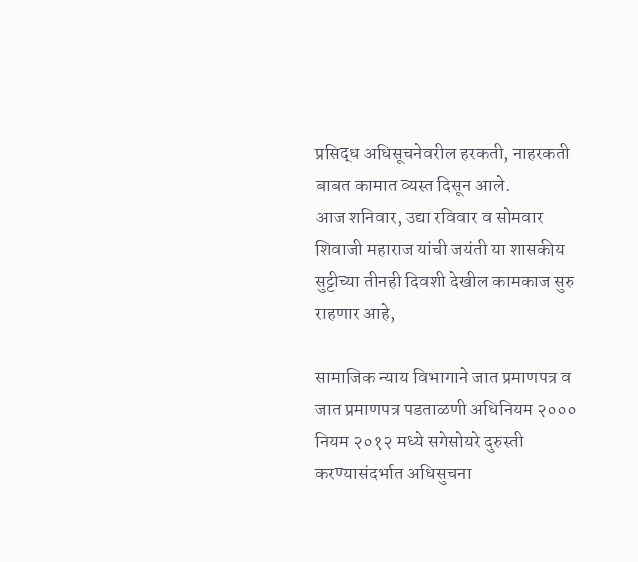प्रसिद्ध अधिसूचनेवरील हरकती, नाहरकती बाबत कामात व्यस्त दिसून आले.
आज शनिवार, उद्या रविवार व सोमवार शिवाजी महाराज यांची जयंती या शासकीय सुट्टीच्या तीनही दिवशी देखील कामकाज सुरु राहणार आहे,

सामाजिक न्याय विभागाने जात प्रमाणपत्र व जात प्रमाणपत्र पडताळणी अधिनियम २००० नियम २०१२ मध्ये सगेसोयरे दुरुस्ती करण्यासंदर्भात अधिसुचना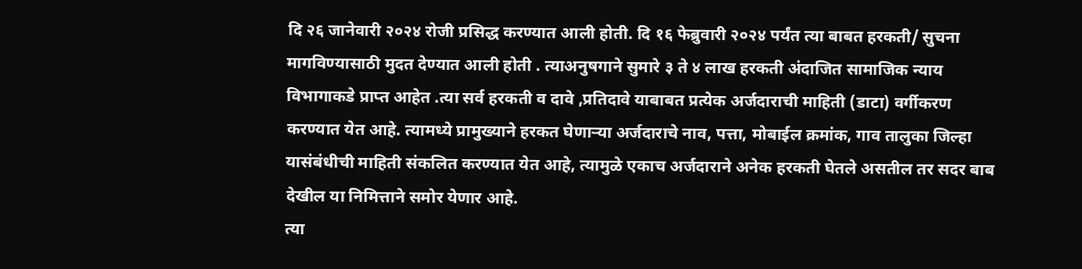दि २६ जानेवारी २०२४ रोजी प्रसिद्ध करण्यात आली होती. दि १६ फेब्रुवारी २०२४ पर्यंत त्या बाबत हरकती/ सुचना मागविण्यासाठी मुदत देण्यात आली होती . त्याअनुषगाने सुमारे ३ ते ४ लाख हरकती अंदाजित सामाजिक न्याय विभागाकडे प्राप्त आहेत .त्या सर्व हरकती व दावे ,प्रतिदावे याबाबत प्रत्येक अर्जदाराची माहिती (डाटा) वर्गीकरण करण्यात येत आहे. त्यामध्ये प्रामुख्याने हरकत घेणाऱ्या अर्जदाराचे नाव, पत्ता, मोबाईल क्रमांक, गाव तालुका जिल्हा यासंबंधीची माहिती संकलित करण्यात येत आहे, त्यामुळे एकाच अर्जदाराने अनेक हरकती घेतले असतील तर सदर बाब देखील या निमित्ताने समोर येणार आहे.
त्या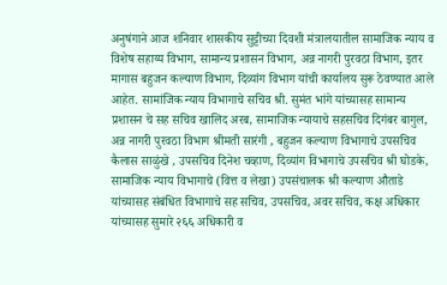अनुषंगाने आज शनिवार शासकीय सुट्टीच्या दिवशी मंत्रालयातील सामाजिक न्याय व विशेष सहाय्य विभाग, सामान्य प्रशासन विभाग, अन्न नागरी पुरवठा विभाग, इतर मागास बहुजन कल्याण विभाग, दिव्यांग विभाग यांची कार्यालय सुरू ठेवण्यात आले आहेत. सामांजिक न्याय विभागाचे सचिव श्री. सुमंत भांगे यांच्यासह सामान्य प्रशासन चे सह सचिव खालिद अरब, सामाजिक न्यायाचे सहसचिव दिगंबर बागुल, अन्न नागरी पुरवठा विभाग श्रीमती सारंगी , बहुजन कल्याण विभागाचे उपसचिव कैलास साळुंखे , उपसचिव दिनेश चव्हाण, दिव्यांग विभागाचे उपसचिव श्री घोडके, सामाजिक न्याय विभागाचे (वित्त व लेखा) उपसंचालक श्री कल्याण औताडे यांच्यासह संबंधित विभागाचे सह सचिव, उपसचिव, अवर सचिव, कक्ष अधिकार यांच्यासह सुमारे २६६ अधिकारी व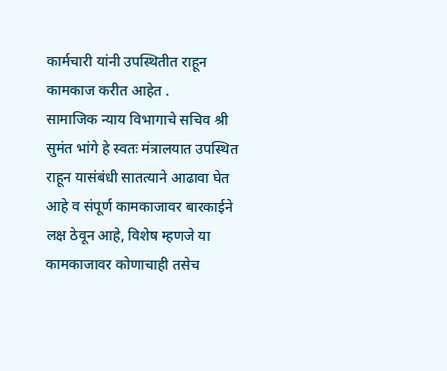कार्मचारी यांनी उपस्थितीत राहून कामकाज करीत आहेत .
सामाजिक न्याय विभागाचे सचिव श्री सुमंत भांगे हे स्वतः मंत्रालयात उपस्थित राहून यासंबंधी सातत्याने आढावा घेत आहे व संपूर्ण कामकाजावर बारकाईने लक्ष ठेवून आहे, विशेष म्हणजे या कामकाजावर कोणाचाही तसेच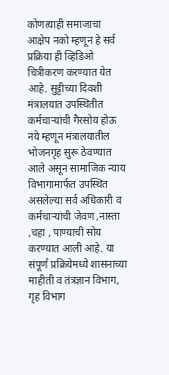कोणत्याही समाजाचा आक्षेप नको म्हणून हे सर्व प्रक्रिया ही व्हिडिओ चित्रीकरण करण्यात येत आहे. सुट्टीच्या दिवशी मंत्रालयात उपस्थितीत कर्मचाऱ्यांची गैरसोय होऊ नये म्हणून मंत्रालयातील भोजनगृह सुरू ठेवण्यात आले असून सामाजिक न्याय विभागामार्फत उपस्थित असलेल्या सर्व अधिकारी व कर्मचाऱ्यांची जेवण ,नास्ता ,चहा , पाण्याची सोय करण्यात आली आहे. या संपूर्ण प्रक्रियेमध्ये शासनाच्या माहीती व तंत्रज्ञान विभाग, गृह विभाग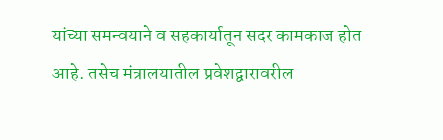यांच्या समन्वयाने व सहकार्यातून सदर कामकाज होत आहे. तसेच मंत्रालयातील प्रवेशद्वारावरील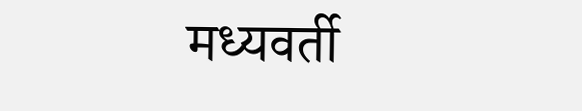मध्यवर्ती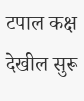टपाल कक्ष देखील सुरू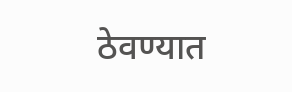ठेवण्यात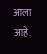आला आहे.